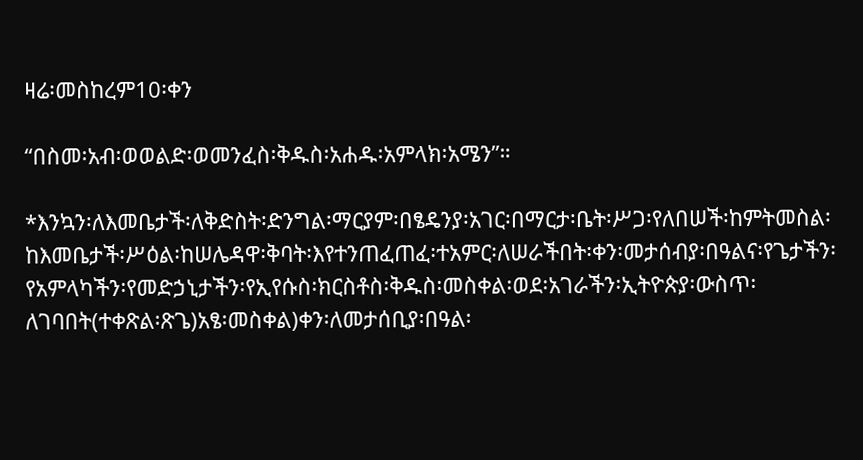ዛሬ፡መስከረም10፡ቀን

“በስመ፡አብ፡ወወልድ፡ወመንፈስ፡ቅዱስ፡አሐዱ፡አምላክ፡አሜን”።

*እንኳን፡ለእመቤታች፡ለቅድስት፡ድንግል፡ማርያም፡በፄዴንያ፡አገር፡በማርታ፡ቤት፡ሥጋ፡የለበሠች፡ከምትመስል፡ከእመቤታች፡ሥዕል፡ከሠሌዳዋ፡ቅባት፡እየተንጠፈጠፈ፡ተአምር፡ለሠራችበት፡ቀን፡መታሰብያ፡በዓልና፡የጌታችን፡የአምላካችን፡የመድኃኒታችን፡የኢየሱስ፡ክርስቶስ፡ቅዱስ፡መስቀል፡ወደ፡አገራችን፡ኢትዮጵያ፡ውስጥ፡ለገባበት(ተቀጽል፡ጽጌ)አፄ፡መስቀል)ቀን፡ለመታሰቢያ፡በዓል፡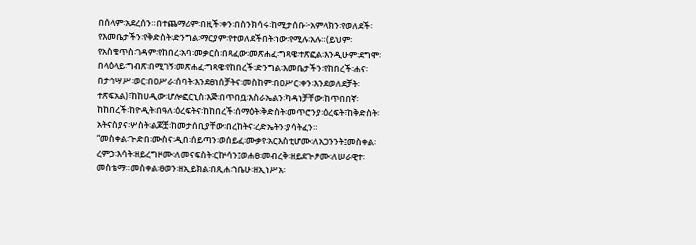በሰላም፡አደረሰን።በተጨማሪም፡በዚች፡ቀን፡በስንክሳሩ፡ከሚታሰቡ፦አምላክን፡የወለደች፡የእመቤታችን፡የቅድስት፡ድንግል፡ማርያም፡የተወለደችበት፡ነው፡የሚሉ፡አሉ።(ይህም፡የአስቄጥስ፡ገዳም፡የከበረ፡አባ፡መቃርስ፡በጻፈው፡መጽሐፈ፡ግጻዌ፡ተጽፎል፡እንዲሁም፡ደግሞ፡በላዕላይ፡ግብጽ፡በሚገኝ፡መጽሐፈ፡ግጻዌ፡የከበረች፡ድንግል፡እመቤታችን፡የከበረች፡ሐና፡በታኅሣሥ፡ወር፡በዐሥራ፡ሰባት፡እንደፀነሰቻትና፡መስከም፡በዐሥር፡ቀን፡እንደወለደቻት፡ተጽፍአል)፣ከከሀዲው፡ሆሎፎርኒስ፡እጅ፡በጥበቧ፡እስራኤልን፡ካዳነቻቸው፡ከጥበበኛ፡ከከበረች፡ከዮዲት፡በዓለ፡ዕረፍትና፡ከከበረች፡ሰማዕት፡ቅድስት፡መጥሮንያ፡ዕረፍት፣ከቅድስት፡አትናስያና፡ሦስት፡ልጆቿ፡ከመታሰቢያቸው፡በረከትና፡ረድኤትን፡ያሳትፈን።
“መስቀል፡ጒድበ፡ሙስና፡ዲበ፡ሰይጣን፡ወሰይፈ፡ሙቃየ፡አርእስቲሆሙ፡ለአጋንንት፤መስቀል፡ረምኃ፡እሳት፡ዘይረግዞሙ፡ለመናፍስት፡ርኵሳን፤ወሐፀ፡መብረቅ፡ዘይደጒፆሙ፡ለሠራዊተ፡መስቴማ።መስቀል፡ፀወን፡ዘኢይክል፡በጺሐ፡ኀቤሁ፡ዘኢነሥአ፡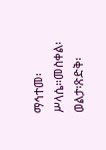ማኅተመ፡ሥላሴ።መስቀል፡ወልታ፡ጽድቅ፡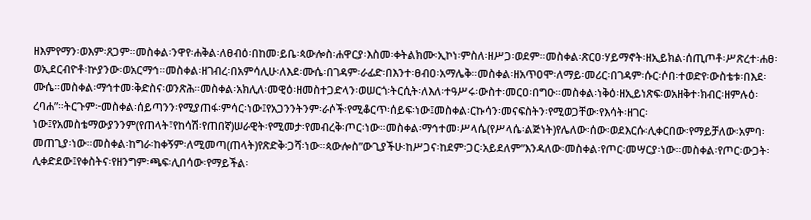ዘእምየማን፡ወእም፡ጸጋም።መስቀል፡ንዋየ፡ሐቅል፡ለፀብዕ፡በከመ፡ይቤ፡ጳውሎስ፡ሐዋርያ፡እስመ፡ቀትልክሙ፡ኢኮነ፡ምስለ፡ዘሥጋ፡ወደም።መስቀል፡ጽርዐ፡ሃይማኖት፡ዘኢይክል፡ሰጢጦቶ፡ሥጽረተ፡ሐፀ፡ወኢደርብዮቶ፡ኵያንው፡ወአርማኅ።መስቀል፡ዘገብረ፡በአምሳሊሁ፡ለእደ፡ሙሴ፡በገዳም፡ራፊድ፡በእንተ፡ፀብዐ፡አማሌቅ።መስቀል፡ዘአጥዐሞ፡ለማይ፡መሪር፡በገዳም፡ሱር፡ሶበ፡ተወድየ፡ውስቴቱ፡በእደ፡ሙሴ።መስቀል፡ማኅተመ፡ቅድስና፡ወንጽሕ።መስቀል፡አክሊለ፡መዊዕ፡ዘመስተጋድላን፡ወሠርጎ፡ትርሲት፡ለእለ፡ተዓሥሩ፡ውስተ፡መርዐ፡በግዑ።መስቀል፡ነቅዕ፡ዘኢይነጽፍ፡ወአዘቅተ፡ክብር፡ዘምሉዕ፡ረባሐ”።ትርጉም፦መስቀል፡ሰይጣንን፡የሚያጠፋ፡ምሳር፡ነው፤የአጋንንትንም፡ራሶች፡የሚቆርጥ፡ሰይፍ፡ነው፤መስቀል፡ርኩሳን፡መናፍስትን፡የሚወጋቸው፡የእሳት፡ዘገር፡ነው፤የአመስቴማውያንንም(የጠላት፣የከሳሽ፡የጠበኛ)ሠራዊት፡የሚመታ፡የመብረቅ፡ጦር፡ነው።መስቀል፡ማኅተመ፡ሥላሴ(የሥላሴ፡ልጅነት)የሌለው፡ሰው፡ወደእርሱ፡ሊቀርበው፡የማይቻለው፡አምባ፡መጠጊያ፡ነው።መስቀል፡ከግራ፡ከቀኝም፡ለሚመጣ(ጠላት)የጽድቅ፡ጋሻ፡ነው።ጳውሎስ”ውጊያችሁ፡ከሥጋና፡ከደም፡ጋር፡አይደለም”እንዳለው፡መስቀል፡የጦር፡መሣርያ፡ነው።መስቀል፡የጦር፡ውጋት፡ሊቀድደው፤የቀስትና፡የዘንግም፡ጫፍ፡ሊበሳው፡የማይችል፡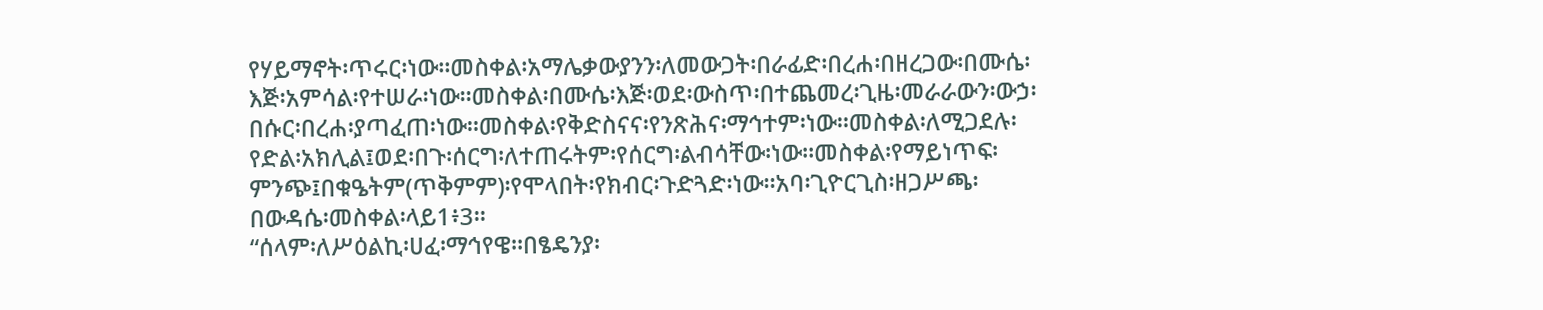የሃይማኖት፡ጥሩር፡ነው።መስቀል፡አማሌቃውያንን፡ለመውጋት፡በራፊድ፡በረሐ፡በዘረጋው፡በሙሴ፡እጅ፡አምሳል፡የተሠራ፡ነው።መስቀል፡በሙሴ፡እጅ፡ወደ፡ውስጥ፡በተጨመረ፡ጊዜ፡መራራውን፡ውኃ፡በሱር፡በረሐ፡ያጣፈጠ፡ነው።መስቀል፡የቅድስናና፡የንጽሕና፡ማኅተም፡ነው።መስቀል፡ለሚጋደሉ፡የድል፡አክሊል፤ወደ፡በጉ፡ሰርግ፡ለተጠሩትም፡የሰርግ፡ልብሳቸው፡ነው።መስቀል፡የማይነጥፍ፡ምንጭ፤በቁዔትም(ጥቅምም)፡የሞላበት፡የክብር፡ጉድጓድ፡ነው።አባ፡ጊዮርጊስ፡ዘጋሥጫ፡በውዳሴ፡መስቀል፡ላይ1፥3።
“ሰላም፡ለሥዕልኪ፡ሀፈ፡ማኅየዌ።በፄዴንያ፡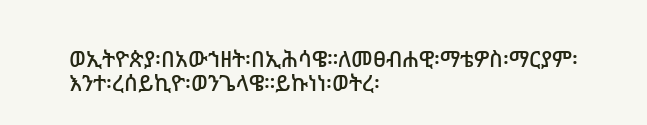ወኢትዮጵያ፡በአውኀዘት፡በኢሕሳዌ።ለመፀብሐዊ፡ማቴዎስ፡ማርያም፡እንተ፡ረሰይኪዮ፡ወንጌላዌ።ይኩነነ፡ወትረ፡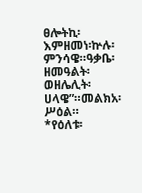ፀሎትኪ፡እምዘመነ፡ኵሉ፡ምንሳዌ።ዓቃቤ፡ዘመዓልት፡ወዘሌሊት፡ሀላዌ”።መልክአ፡ሥዕል።
*የዕለቱ፡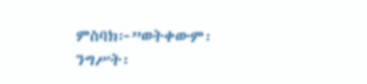ምስባክ፦”ወትቀውም፡ንግሥት፡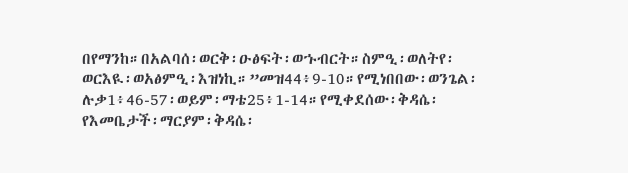በየማንከ።በአልባሰ፡ወርቅ፡ዑፅፍት፡ወኁብርት።ስምዒ፡ወለትየ፡ወርእዪ፡ወአፅምዒ፡እዝነኪ።”መዝ44፥9-10።የሚነበበው፡ወንጌል፡ሉቃ1፥46-57፡ወይም፡ማቴ25፥1-14።የሚቀደሰው፡ቅዳሴ፡የእመቤታች፡ማርያም፡ቅዳሴ፡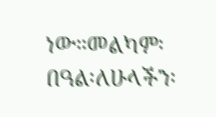ነው።መልካም፡በዓል፡ለሁላችን፡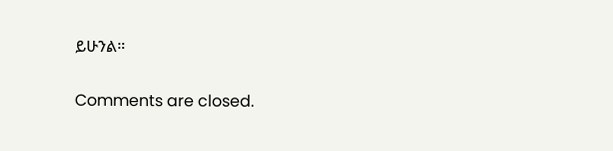ይሁንል።

Comments are closed.